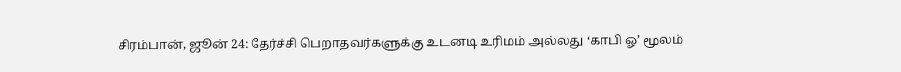சிரம்பான், ஜூன் 24: தேர்ச்சி பெறாதவர்களுக்கு உடனடி உரிமம் அல்லது ‘காபி ஓ’ மூலம்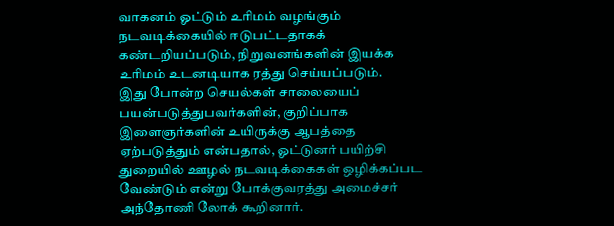வாகனம் ஓட்டும் உரிமம் வழங்கும் நடவடிக்கையில் ஈடுபட்டதாகக் கண்டறியப்படும், நிறுவனங்களின் இயக்க உரிமம் உடனடியாக ரத்து செய்யப்படும்.
இது போன்ற செயல்கள் சாலையைப் பயன்படுத்துபவர்களின், குறிப்பாக இளைஞர்களின் உயிருக்கு ஆபத்தை ஏற்படுத்தும் என்பதால், ஓட்டுனர் பயிற்சி துறையில் ஊழல் நடவடிக்கைகள் ஒழிக்கப்பட வேண்டும் என்று போக்குவரத்து அமைச்சர் அந்தோணி லோக் கூறினார்.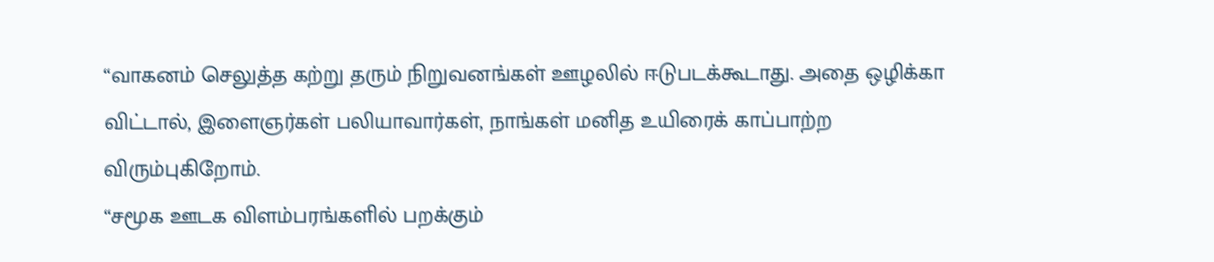“வாகனம் செலுத்த கற்று தரும் நிறுவனங்கள் ஊழலில் ஈடுபடக்கூடாது. அதை ஒழிக்கா விட்டால், இளைஞர்கள் பலியாவார்கள், நாங்கள் மனித உயிரைக் காப்பாற்ற விரும்புகிறோம்.
“சமூக ஊடக விளம்பரங்களில் பறக்கும்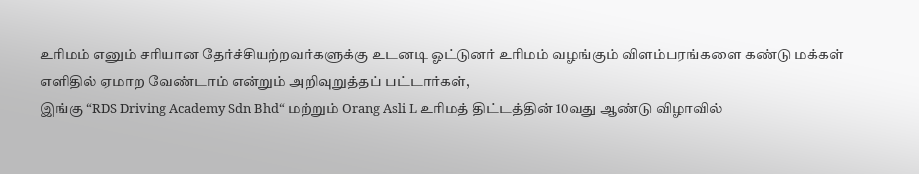உரிமம் எனும் சரியான தேர்ச்சியற்றவர்களுக்கு உடனடி ஓட்டுனர் உரிமம் வழங்கும் விளம்பரங்களை கண்டு மக்கள் எளிதில் ஏமாற வேண்டாம் என்றும் அறிவுறுத்தப் பட்டார்கள்,
இங்கு “RDS Driving Academy Sdn Bhd“ மற்றும் Orang Asli L உரிமத் திட்டத்தின் 10வது ஆண்டு விழாவில்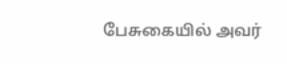பேசுகையில் அவர்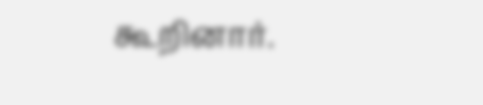கூறினார்.